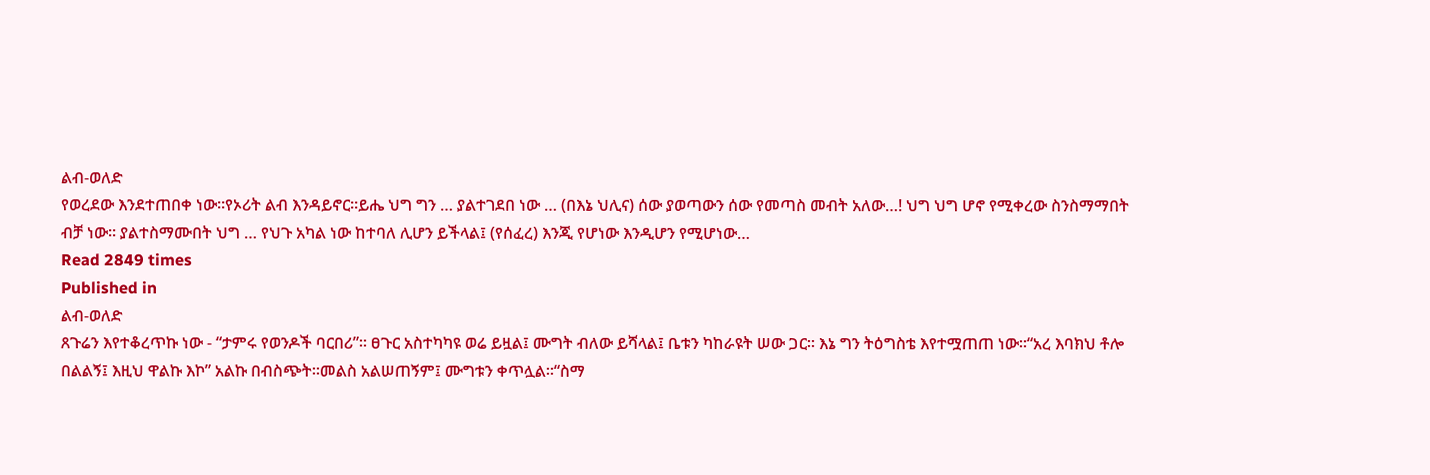ልብ-ወለድ
የወረደው እንደተጠበቀ ነው፡፡የኦሪት ልብ እንዳይኖር፡፡ይሔ ህግ ግን … ያልተገደበ ነው … (በእኔ ህሊና) ሰው ያወጣውን ሰው የመጣስ መብት አለው…! ህግ ህግ ሆኖ የሚቀረው ስንስማማበት ብቻ ነው፡፡ ያልተስማሙበት ህግ … የህጉ አካል ነው ከተባለ ሊሆን ይችላል፤ (የሰፈረ) እንጂ የሆነው እንዲሆን የሚሆነው…
Read 2849 times
Published in
ልብ-ወለድ
ጸጉሬን እየተቆረጥኩ ነው - “ታምሩ የወንዶች ባርበሪ”። ፀጉር አስተካካዩ ወሬ ይዟል፤ ሙግት ብለው ይሻላል፤ ቤቱን ካከራዩት ሠው ጋር። እኔ ግን ትዕግስቴ እየተሟጠጠ ነው።“አረ እባክህ ቶሎ በልልኝ፤ እዚህ ዋልኩ እኮ” አልኩ በብስጭት።መልስ አልሠጠኝም፤ ሙግቱን ቀጥሏል።“ስማ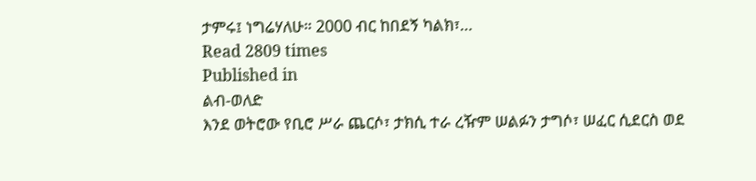ታምሩ፤ ነግሬሃለሁ። 2000 ብር ከበደኝ ካልክ፣…
Read 2809 times
Published in
ልብ-ወለድ
እንደ ወትሮው የቢሮ ሥራ ጨርሶ፣ ታክሲ ተራ ረዥም ሠልፉን ታግሶ፣ ሠፈር ሲደርስ ወደ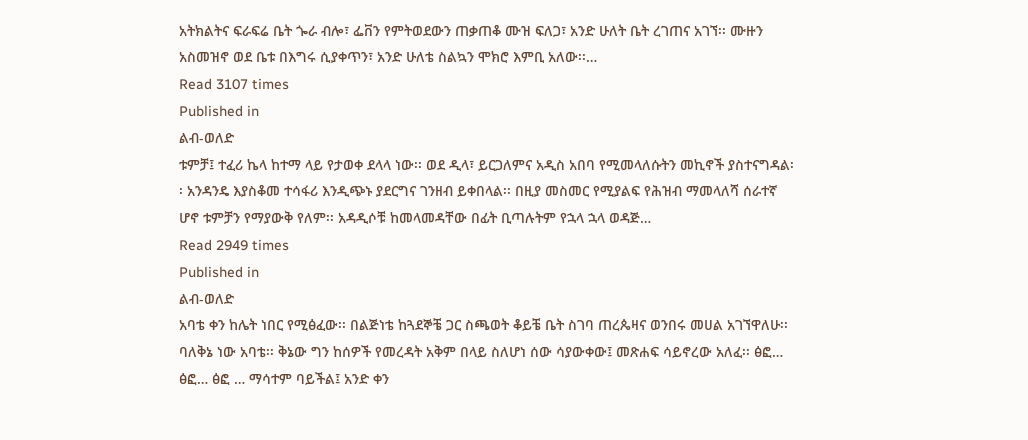አትክልትና ፍራፍሬ ቤት ጐራ ብሎ፣ ፌቨን የምትወደውን ጠቃጠቆ ሙዝ ፍለጋ፣ አንድ ሁለት ቤት ረገጠና አገኘ፡፡ ሙዙን አስመዝኖ ወደ ቤቱ በእግሩ ሲያቀጥን፣ አንድ ሁለቴ ስልኳን ሞክሮ እምቢ አለው፡፡…
Read 3107 times
Published in
ልብ-ወለድ
ቱምቻ፤ ተፈሪ ኬላ ከተማ ላይ የታወቀ ደላላ ነው፡፡ ወደ ዲላ፣ ይርጋለምና አዲስ አበባ የሚመላለሱትን መኪኖች ያስተናግዳል፡፡ አንዳንዴ እያስቆመ ተሳፋሪ እንዲጭኑ ያደርግና ገንዘብ ይቀበላል፡፡ በዚያ መስመር የሚያልፍ የሕዝብ ማመላለሻ ሰራተኛ ሆኖ ቱምቻን የማያውቅ የለም፡፡ አዳዲሶቹ ከመላመዳቸው በፊት ቢጣሉትም የኋላ ኋላ ወዳጅ…
Read 2949 times
Published in
ልብ-ወለድ
አባቴ ቀን ከሌት ነበር የሚፅፈው፡፡ በልጅነቴ ከጓደኞቼ ጋር ስጫወት ቆይቼ ቤት ስገባ ጠረጴዛና ወንበሩ መሀል አገኘዋለሁ፡፡ባለቅኔ ነው አባቴ፡፡ ቅኔው ግን ከሰዎች የመረዳት አቅም በላይ ስለሆነ ሰው ሳያውቀው፤ መጽሐፍ ሳይኖረው አለፈ፡፡ ፅፎ… ፅፎ… ፅፎ … ማሳተም ባይችል፤ አንድ ቀን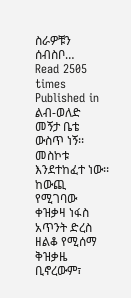ስራዎቹን ሰብስቦ…
Read 2505 times
Published in
ልብ-ወለድ
መኝታ ቤቴ ውስጥ ነኝ፡፡ መስኮቱ እንደተከፈተ ነው፡፡ ከውጪ የሚገባው ቀዝቃዛ ነፋስ አጥንት ድረስ ዘልቆ የሚሰማ ቅዝቃዜ ቢኖረውም፣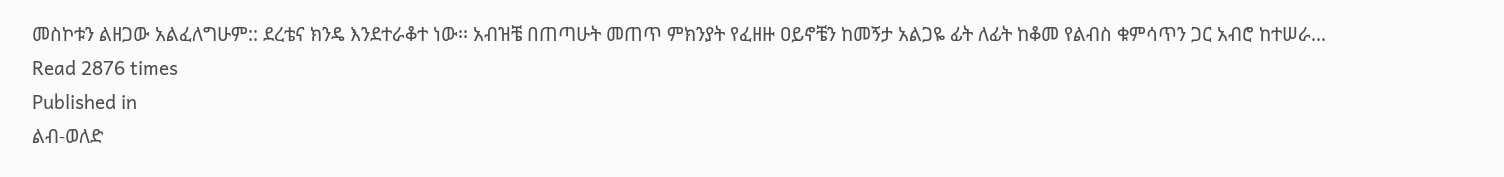መስኮቱን ልዘጋው አልፈለግሁም:: ደረቴና ክንዴ እንደተራቆተ ነው፡፡ አብዝቼ በጠጣሁት መጠጥ ምክንያት የፈዘዙ ዐይኖቼን ከመኝታ አልጋዬ ፊት ለፊት ከቆመ የልብስ ቁምሳጥን ጋር አብሮ ከተሠራ…
Read 2876 times
Published in
ልብ-ወለድ